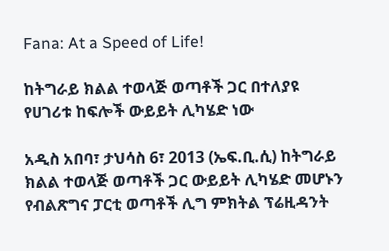Fana: At a Speed of Life!

ከትግራይ ክልል ተወላጅ ወጣቶች ጋር በተለያዩ የሀገሪቱ ከፍሎች ውይይት ሊካሄድ ነው

አዲስ አበባ፣ ታህሳስ 6፣ 2013 (ኤፍ.ቢ.ሲ) ከትግራይ ክልል ተወላጅ ወጣቶች ጋር ውይይት ሊካሄድ መሆኑን የብልጽግና ፓርቲ ወጣቶች ሊግ ምክትል ፕሬዚዳንት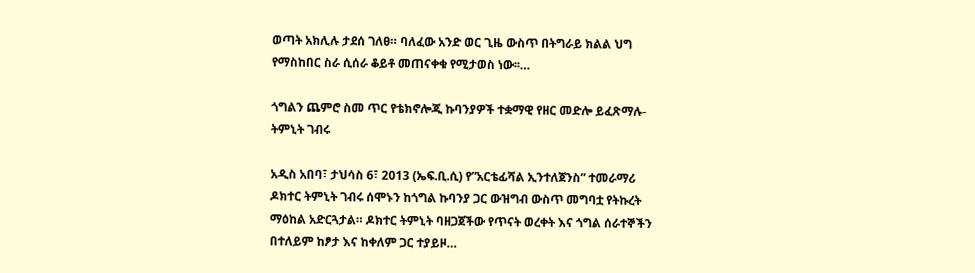ወጣት አክሊሉ ታደሰ ገለፀ። ባለፈው አንድ ወር ጊዜ ውስጥ በትግራይ ክልል ህግ የማስከበር ስራ ሲሰራ ቆይቶ መጠናቀቁ የሚታወስ ነው፡፡…

ጎግልን ጨምሮ ስመ ጥር የቴክኖሎጂ ኩባንያዎች ተቋማዊ የዘር መድሎ ይፈጽማሉ- ትምኒት ገብሩ

አዲስ አበባ፣ ታህሳስ 6፣ 2013 (ኤፍ.ቢ.ሲ) የ”አርቴፊሻል ኢንተለጀንስ” ተመራማሪ ዶክተር ትምኒት ገብሩ ሰሞኑን ከጎግል ኩባንያ ጋር ውዝግብ ውስጥ መግባቷ የትኩረት ማዕከል አድርጓታል። ዶክተር ትምኒት ባዘጋጀችው የጥናት ወረቀት እና ጎግል ሰራተኞችን በተለይም ከፆታ እና ከቀለም ጋር ተያይዞ…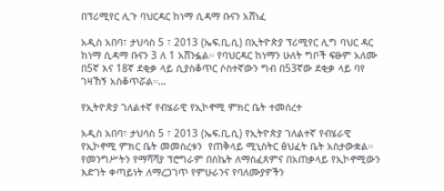በፕሪሚየር ሊጉ ባህርዳር ከነማ ሲዳማ ቡናን አሸነፈ

አዲስ አበባ፣ ታህሳስ 5 ፣ 2013 (ኤፍ.ቢ.ሲ) በኢትዮጵያ ፕሪሚየር ሊግ ባህር ዳር ከነማ ሲዳማ ቡናን 3 ለ 1 አሸንፏል። የባህርዳር ከነማን ሁለት ግቦች ፍፁም አለሙ በ5ኛ እና 18ኛ ደቂቃ ላይ ሲያስቆጥር ሶስተኛውን ግብ በ53ኛው ደቂቃ ላይ ባየ ገዛኸኝ አስቆጥሯል።…

የኢትዮጵያ ገለልተኛ የብሄራዊ የኢኮኖሚ ምክር ቤት ተመሰረተ

አዲስ አበባ፣ ታህሳስ 5 ፣ 2013 (ኤፍ.ቢ.ሲ) የኢትዮጵያ ገለልተኛ የብሄራዊ የኢኮኖሚ ምክር ቤት መመስረቱን  የጠቅላይ ሚኒስትር ፅህፈት ቤት አስታውቋል። የመንግሥትን የማሻሻያ ፕሮግራም በስኬት ለማስፈጸምና በአጠቃላይ የኢኮኖሚውን እድገት ቀጣይነት ለማረጋገጥ የምሁራንና የባለሙያዎችን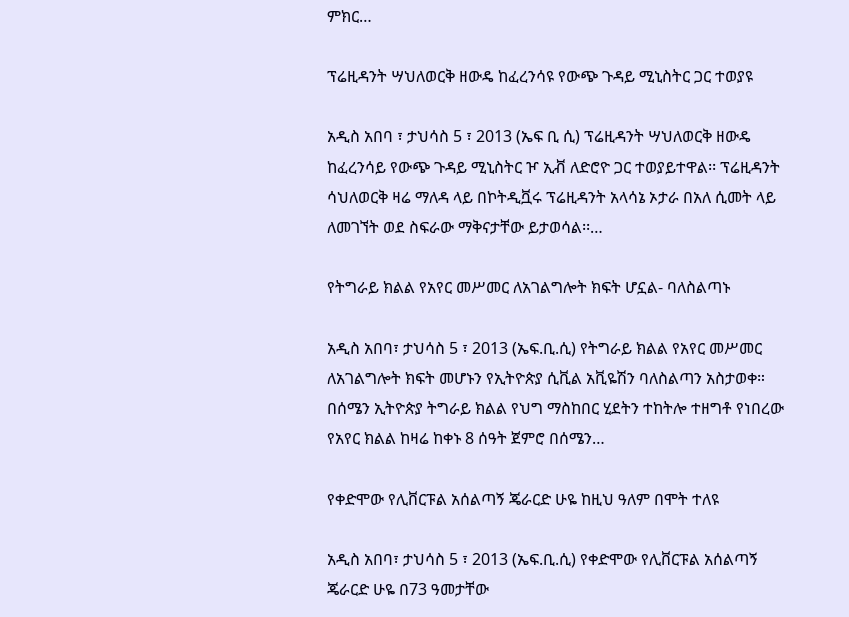ምክር…

ፕሬዚዳንት ሣህለወርቅ ዘውዴ ከፈረንሳዩ የውጭ ጉዳይ ሚኒስትር ጋር ተወያዩ

አዲስ አበባ ፣ ታህሳስ 5 ፣ 2013 (ኤፍ ቢ ሲ) ፕሬዚዳንት ሣህለወርቅ ዘውዴ ከፈረንሳይ የውጭ ጉዳይ ሚኒስትር ዦ ኢቭ ለድሮዮ ጋር ተወያይተዋል፡፡ ፕሬዚዳንት ሳህለወርቅ ዛሬ ማለዳ ላይ በኮትዲቯሩ ፕሬዚዳንት አላሳኔ ኦታራ በአለ ሲመት ላይ ለመገኘት ወደ ስፍራው ማቅናታቸው ይታወሳል፡፡…

የትግራይ ክልል የአየር መሥመር ለአገልግሎት ክፍት ሆኗል- ባለስልጣኑ

አዲስ አበባ፣ ታህሳስ 5 ፣ 2013 (ኤፍ.ቢ.ሲ) የትግራይ ክልል የአየር መሥመር ለአገልግሎት ክፍት መሆኑን የኢትዮጵያ ሲቪል አቪዬሽን ባለስልጣን አስታወቀ። በሰሜን ኢትዮጵያ ትግራይ ክልል የህግ ማስከበር ሂደትን ተከትሎ ተዘግቶ የነበረው የአየር ክልል ከዛሬ ከቀኑ 8 ሰዓት ጀምሮ በሰሜን…

የቀድሞው የሊቨርፑል አሰልጣኝ ጄራርድ ሁዬ ከዚህ ዓለም በሞት ተለዩ

አዲስ አበባ፣ ታህሳስ 5 ፣ 2013 (ኤፍ.ቢ.ሲ) የቀድሞው የሊቨርፑል አሰልጣኝ ጄራርድ ሁዬ በ73 ዓመታቸው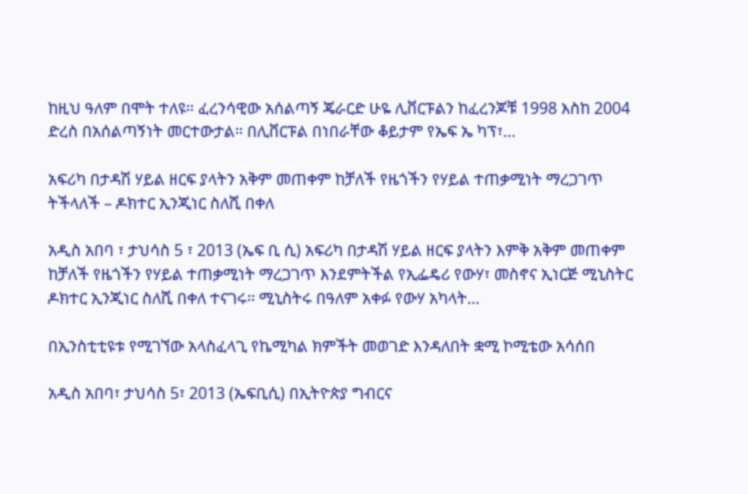ከዚህ ዓለም በሞት ተለዩ። ፈረንሳዊው አሰልጣኝ ጄራርድ ሁዬ ሊቨርፑልን ከፈረንጆቹ 1998 እስከ 2004 ድረስ በአሰልጣኝነት መርተውታል። በሊቨርፑል በነበራቸው ቆይታም የኤፍ ኤ ካፕ፣…

አፍሪካ በታዳሽ ሃይል ዘርፍ ያላትን አቅም መጠቀም ከቻለች የዜጎችን የሃይል ተጠቃሚነት ማረጋገጥ ትችላለች – ዶክተር ኢንጂነር ስለሺ በቀለ

አዲስ አበባ ፣ ታህሳስ 5 ፣ 2013 (ኤፍ ቢ ሲ) አፍሪካ በታዳሽ ሃይል ዘርፍ ያላትን እምቅ አቅም መጠቀም ከቻለች የዜጎችን የሃይል ተጠቃሚነት ማረጋገጥ እንደምትችል የኢፌዴሪ የውሃ፣ መስኖና ኢነርጅ ሚኒስትር ዶክተር ኢንጂነር ስለሺ በቀለ ተናገሩ፡፡ ሚኒስትሩ በዓለም አቀፉ የውሃ አካላት…

በኢንስቲቲዩቱ የሚገኘው አላስፈላጊ የኬሚካል ክምችት መወገድ እንዳለበት ቋሚ ኮሚቴው አሳሰበ

አዲስ አበባ፣ ታህሳስ 5፣ 2013 (ኤፍቢሲ) በኢትዮጵያ ግብርና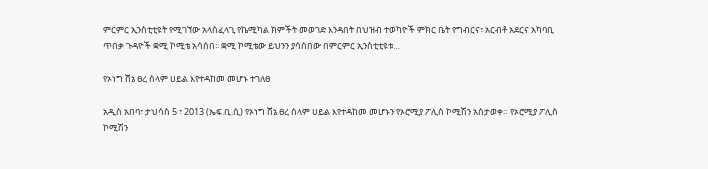ምርምር ኢንስቲቲዩት የሚገኘው አላስፈላጊ የኬሚካል ክምችት መወገድ እንዳበት በህዝብ ተወካዮች ምክር ቤት የግብርና፣ አርብቶ አደርና አካባቢ ጥበቃ ጉዳዮች ቋሚ ኮሚቴ አሳሰበ፡፡ ቋሚ ኮሚቴው ይህንን ያሳሰበው በምርምር ኢንስቲቲዩቱ…

የኦነግ ሸኔ ፀረ ሰላም ሀይል እየተዳከመ መሆኑ ተገለፀ

አዲስ አበባ፣ ታህሳስ 5 ፣ 2013 (ኤፍ.ቢ.ሲ) የኦነግ ሸኔ ፀረ ሰላም ሀይል እየተዳከመ መሆኑን የኦሮሚያ ፖሊስ ኮሚሽን አስታወቀ። የኦሮሚያ ፖሊስ ኮሚሽን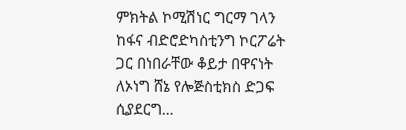ምክትል ኮሚሽነር ግርማ ገላን ከፋና ብድሮድካስቲንግ ኮርፖሬት ጋር በነበራቸው ቆይታ በዋናነት ለኦነግ ሸኔ የሎጅስቲክስ ድጋፍ ሲያደርግ…